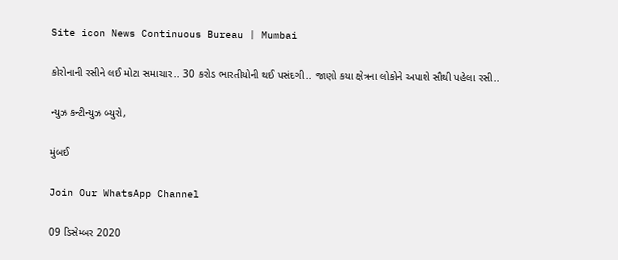Site icon News Continuous Bureau | Mumbai

કોરોનાની રસીને લઈ મોટા સમાચાર.. 30 કરોડ ભારતીયોની થઈ પસંદગી.. જાણો કયા ક્ષેત્રના લોકોને અપાશે સૌથી પહેલા રસી..

ન્યુઝ કન્ટીન્યુઝ બ્યુરો,

મુંબઈ

Join Our WhatsApp Channel

09 ડિસેમ્બર 2020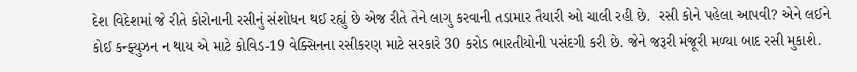દેશ વિદેશમાં જે રીતે કોરોનાની રસીનું સંશોધન થઈ રહ્યું છે એજ રીતે તેને લાગુ કરવાની તડામાર તૈયારી ઓ ચાલી રહી છે.  રસી કોને પહેલા આપવી? એને લઈને કોઈ કન્ફ્યુઝન ન થાય એ માટે કોવિડ-19 વેક્સિનના રસીકરણ માટે સરકારે 30 કરોડ ભારતીયોની પસંદગી કરી છે. જેને જરૂરી મંજૂરી મળ્યા બાદ રસી મુકાશે.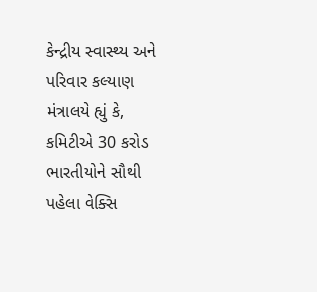કેન્દ્રીય સ્વાસ્થ્ય અને પરિવાર કલ્યાણ મંત્રાલયે હ્યું કે, કમિટીએ 30 કરોડ ભારતીયોને સૌથી પહેલા વેક્સિ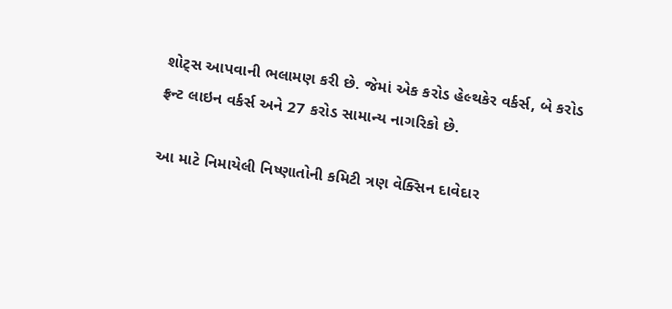શોટ્સ આપવાની ભલામણ કરી છે. જેમાં એક કરોડ હેલ્થકેર વર્કર્સ, બે કરોડ ફ્રન્ટ લાઇન વર્કર્સ અને 27 કરોડ સામાન્ય નાગરિકો છે.

આ માટે નિમાયેલી નિષ્ણાતોની કમિટી ત્રણ વેક્સિન દાવેદાર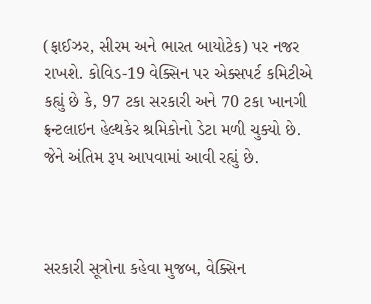(ફાઈઝર, સીરમ અને ભારત બાયોટેક) પર નજર રાખશે. કોવિડ-19 વેક્સિન પર એક્સપર્ટ કમિટીએ કહ્યું છે કે, 97 ટકા સરકારી અને 70 ટકા ખાનગી ફ્રન્ટલાઇન હેલ્થકેર શ્રમિકોનો ડેટા મળી ચુક્યો છે. જેને અંતિમ રૂપ આપવામાં આવી રહ્યું છે.



સરકારી સૂત્રોના કહેવા મુજબ, વેક્સિન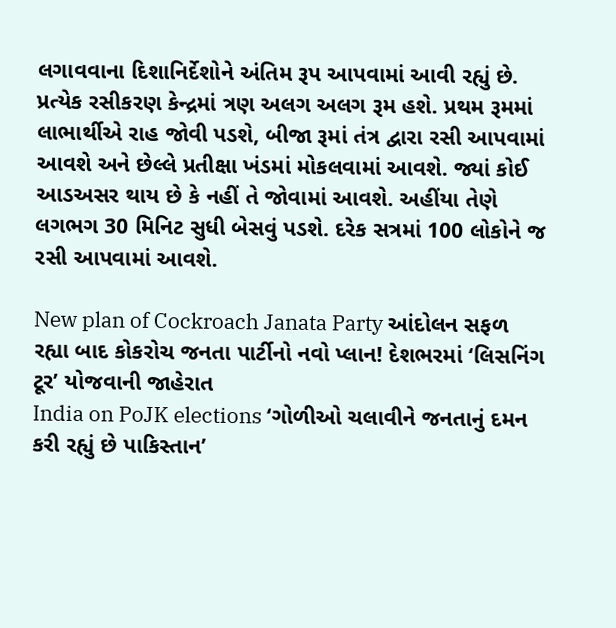લગાવવાના દિશાનિર્દેશોને અંતિમ રૂપ આપવામાં આવી રહ્યું છે. પ્રત્યેક રસીકરણ કેન્દ્રમાં ત્રણ અલગ અલગ રૂમ હશે. પ્રથમ રૂમમાં લાભાર્થીએ રાહ જોવી પડશે, બીજા રૂમાં તંત્ર દ્વારા રસી આપવામાં આવશે અને છેલ્લે પ્રતીક્ષા ખંડમાં મોકલવામાં આવશે. જ્યાં કોઈ આડઅસર થાય છે કે નહીં તે જોવામાં આવશે. અહીંયા તેણે લગભગ 30 મિનિટ સુધી બેસવું પડશે. દરેક સત્રમાં 100 લોકોને જ રસી આપવામાં આવશે.

New plan of Cockroach Janata Party આંદોલન સફળ રહ્યા બાદ કોકરોચ જનતા પાર્ટીનો નવો પ્લાન! દેશભરમાં ‘લિસનિંગ ટૂર’ યોજવાની જાહેરાત
India on PoJK elections ‘ગોળીઓ ચલાવીને જનતાનું દમન કરી રહ્યું છે પાકિસ્તાન’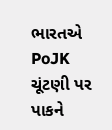ભારતએ PoJK ચૂંટણી પર પાકને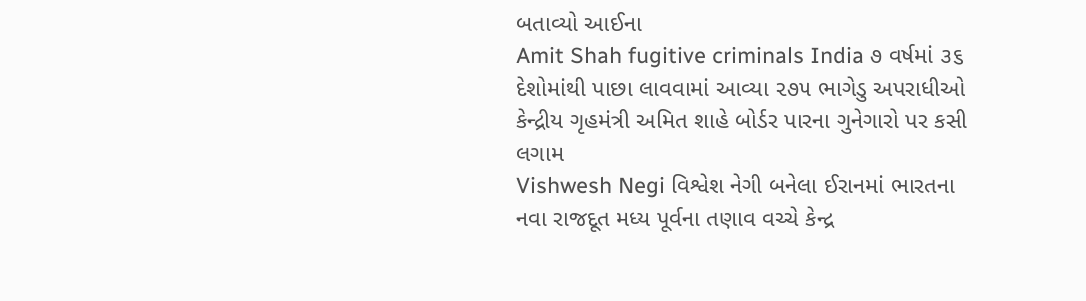બતાવ્યો આઈના
Amit Shah fugitive criminals India ૭ વર્ષમાં ૩૬ દેશોમાંથી પાછા લાવવામાં આવ્યા ૨૭૫ ભાગેડુ અપરાધીઓ કેન્દ્રીય ગૃહમંત્રી અમિત શાહે બોર્ડર પારના ગુનેગારો પર કસી લગામ
Vishwesh Negi વિશ્વેશ નેગી બનેલા ઈરાનમાં ભારતના નવા રાજદૂત મધ્ય પૂર્વના તણાવ વચ્ચે કેન્દ્ર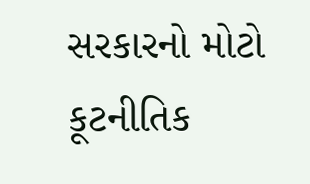સરકારનો મોટો કૂટનીતિક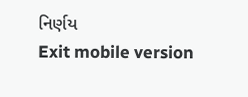નિર્ણય
Exit mobile version